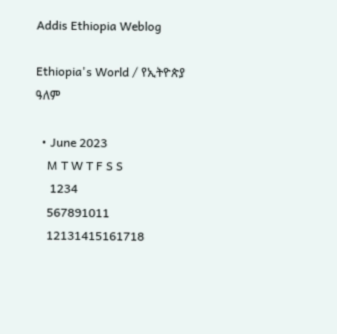Addis Ethiopia Weblog

Ethiopia's World / የኢትዮጵያ ዓለም

  • June 2023
    M T W T F S S
     1234
    567891011
    12131415161718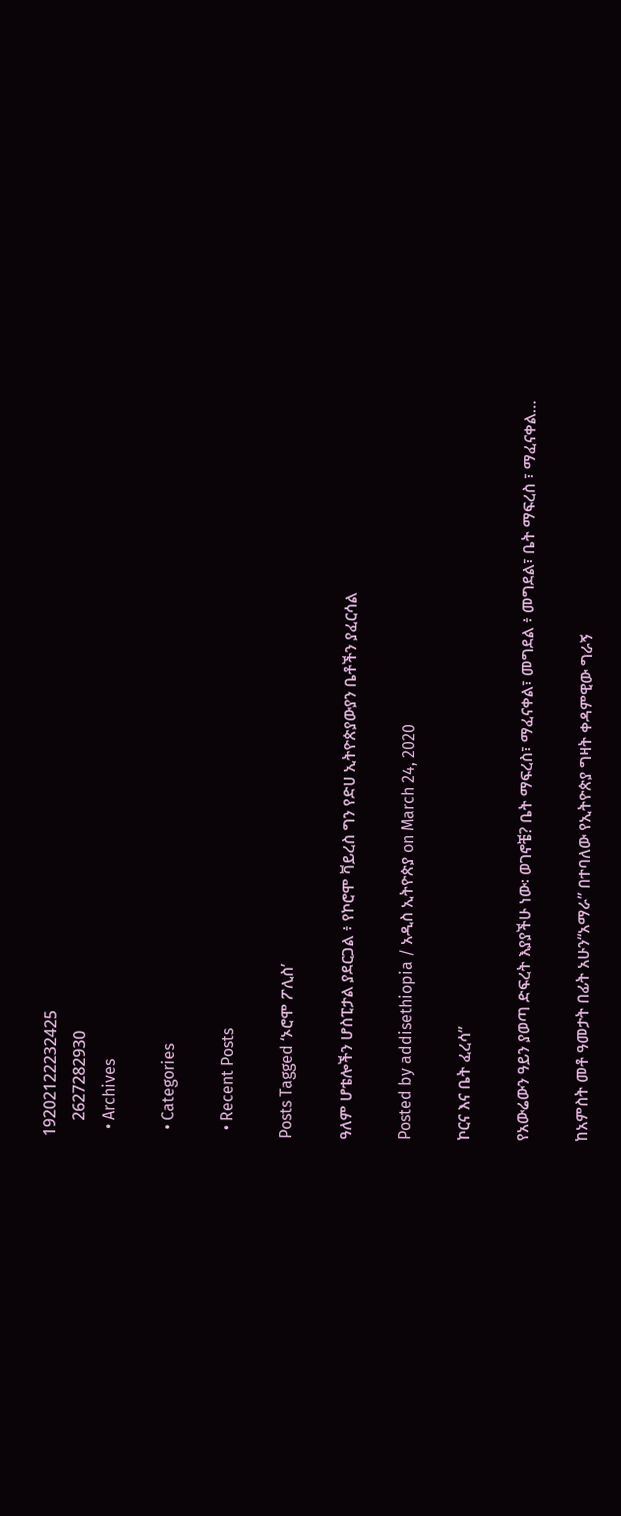19202122232425
    2627282930
  • Archives

  • Categories

  • Recent Posts

Posts Tagged ‘ኦሮሞ ፖሊስ’

ዓለም ሆቴሎችን ሆስፒታል ያደርጋል ፥ የኮሮሞ ቫይረስ ግን የድሀ ኢትዮጵያውያን ቤቶችን ያፈርሳል

Posted by addisethiopia / አዲስ ኢትዮጵያ on March 24, 2020

ኮርና እና ቤት ፈረሳ”

የአውሬውን ዓይን ያወጣ ድፍረት እያያችሁ ነው፡ ወገኖቼ? ቤት ማፍረስ፣ ማፈናቀል፣ መግደል ፥ መግደል፣ ቤት ማፍረስ ፣ ማፈናቀል…

ከአምስት መቶ ዓመታት በፊት አሁን“አማራ” በተባለው የኢትዮጵያ ግዛት ቀዳምዊው ግራኝ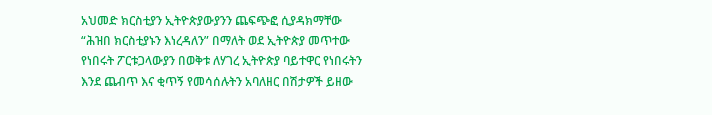አህመድ ክርስቲያን ኢትዮጵያውያንን ጨፍጭፎ ሲያዳክማቸው “ሕዝበ ክርስቲያኑን እነረዳለን” በማለት ወደ ኢትዮጵያ መጥተው የነበሩት ፖርቱጋላውያን በወቅቱ ለሃገረ ኢትዮጵያ ባይተዋር የነበሩትን እንደ ጨብጥ እና ቂጥኝ የመሳሰሉትን አባለዘር በሽታዎች ይዘው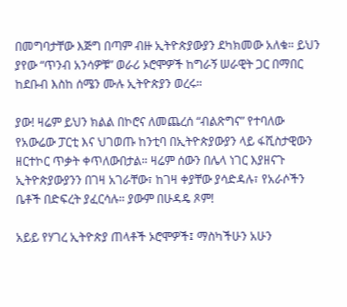በመግባታቸው እጅግ በጣም ብዙ ኢትዮጵያውያን ደካክመው አለቁ። ይህን ያየው “ጥንብ አንሳዎቹ” ወራሪ ኦሮሞዎች ከግራኝ ሠራዊት ጋር በማበር ከደቡብ እስከ ሰሜን ሙሉ ኢትዮጵያን ወረሩ።

ያው! ዛሬም ይህን ክልል በኮሮና ለመጨረሰ “ብልጽግና” የተባለው የአውሬው ፓርቲ እና ህገወጡ ከንቲባ በኢትዮጵያውያን ላይ ፋሺስታዊውን ዘርተኮር ጥቃት ቀጥለውበታል። ዛሬም ሰውን በሌላ ነገር እያዘናጉ ኢትዮጵያውያንን በገዛ አገራቸው፣ ከገዛ ቀያቸው ያሳድዳሉ፣ የአራሶችን ቤቶች በድፍረት ያፈርሳሉ። ያውም በሁዳዴ ጾም!

አይይ የሃገረ ኢትዮጵያ ጠላቶች ኦሮሞዎች፤ ማስካችሁን አሁን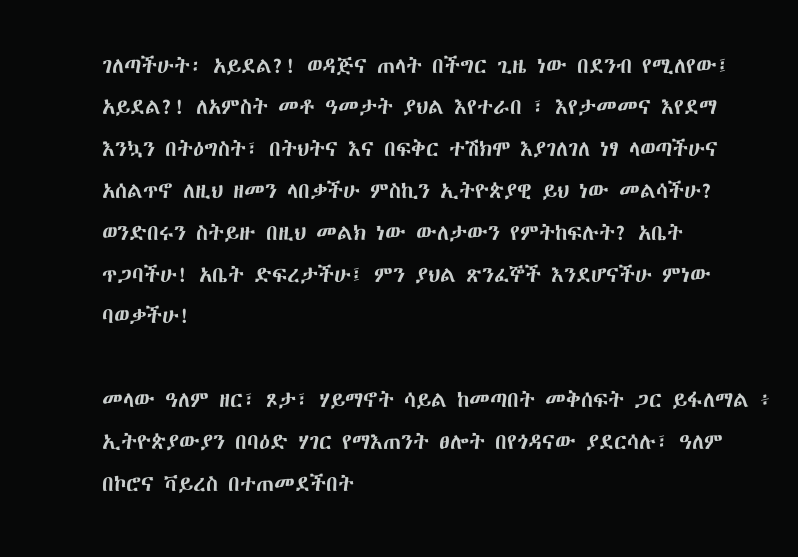ገለጣችሁት፡ አይደል?! ወዳጅና ጠላት በችግር ጊዜ ነው በደንብ የሚለየው፤ አይደል?! ለአምስት መቶ ዓመታት ያህል እየተራበ ፣ እየታመመና እየደማ እንኳን በትዕግስት፣ በትህትና እና በፍቅር ተሽክሞ እያገለገለ ነፃ ላወጣችሁና አሰልጥኖ ለዚህ ዘመን ላበቃችሁ ምስኪን ኢትዮጵያዊ ይህ ነው መልሳችሁ? ወንድበሩን ስትይዙ በዚህ መልክ ነው ውለታውን የምትከፍሉት? አቤት ጥጋባችሁ! አቤት ድፍረታችሁ፤ ምን ያህል ጽንፈኞች እንደሆናችሁ ምነው ባወቃችሁ!

መላው ዓለም ዘር፣ ጾታ፣ ሃይማኖት ሳይል ከመጣበት መቅሰፍት ጋር ይፋለማል ፥ ኢትዮጵያውያን በባዕድ ሃገር የማእጠንት ፀሎት በየጎዳናው ያደርሳሉ፣ ዓለም በኮሮና ቫይረስ በተጠመደችበት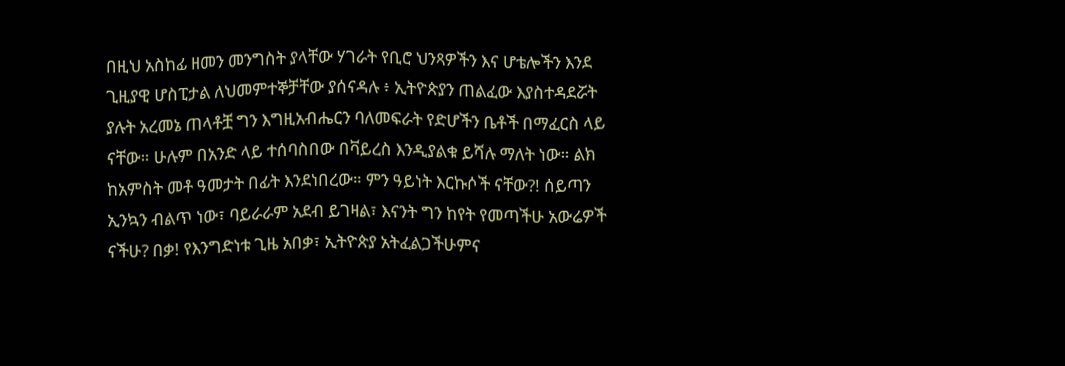በዚህ አስከፊ ዘመን መንግስት ያላቸው ሃገራት የቢሮ ህንጻዎችን እና ሆቴሎችን እንደ ጊዚያዊ ሆስፒታል ለህመምተኞቻቸው ያሰናዳሉ ፥ ኢትዮጵያን ጠልፈው እያስተዳደሯት ያሉት አረመኔ ጠላቶቿ ግን እግዚአብሔርን ባለመፍራት የድሆችን ቤቶች በማፈርስ ላይ ናቸው። ሁሉም በአንድ ላይ ተሰባስበው በቫይረስ እንዲያልቁ ይሻሉ ማለት ነው። ልክ ከአምስት መቶ ዓመታት በፊት እንደነበረው። ምን ዓይነት እርኩሶች ናቸው?! ሰይጣን ኢንኳን ብልጥ ነው፣ ባይራራም አደብ ይገዛል፣ እናንት ግን ከየት የመጣችሁ አውሬዎች ናችሁ? በቃ! የእንግድነቱ ጊዜ አበቃ፣ ኢትዮጵያ አትፈልጋችሁምና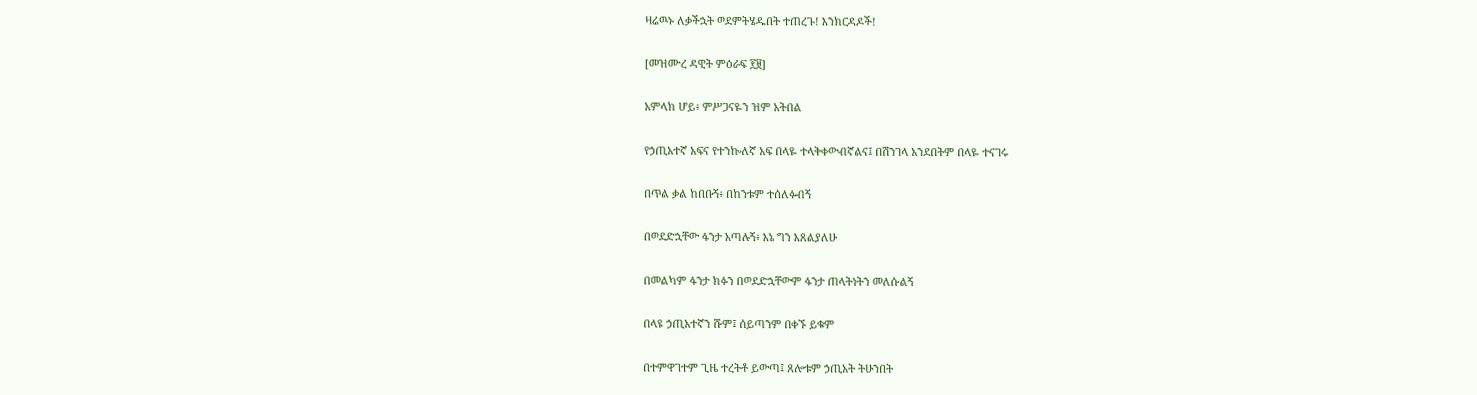ዛሬዉኑ ለቃችኋት ወደምትሄዱበት ተጠረጉ! እንክርዳዶች!

[መዝሙረ ዳዊት ምዕራፍ ፻፱]

አምላክ ሆይ፥ ምሥጋናዬን ዝም አትበል

የኃጢአተኛ አፍና የተንኰለኛ አፍ በላዬ ተላቅቀውብኛልና፤ በሽንገላ አንደበትም በላዬ ተናገሩ

በጥል ቃል ከበቡኝ፥ በከንቱም ተሰለፉብኝ

በወደድኋቸው ፋንታ አጣሉኝ፥ እኔ ግን እጸልያለሁ

በመልካም ፋንታ ክፉን በወደድኋቸውም ፋንታ ጠላትነትን መለሱልኝ

በላዩ ኃጢአተኛን ሹም፤ ሰይጣንም በቀኙ ይቁም

በተምዋገተም ጊዜ ተረትቶ ይውጣ፤ ጸሎቱም ኃጢአት ትሁንበት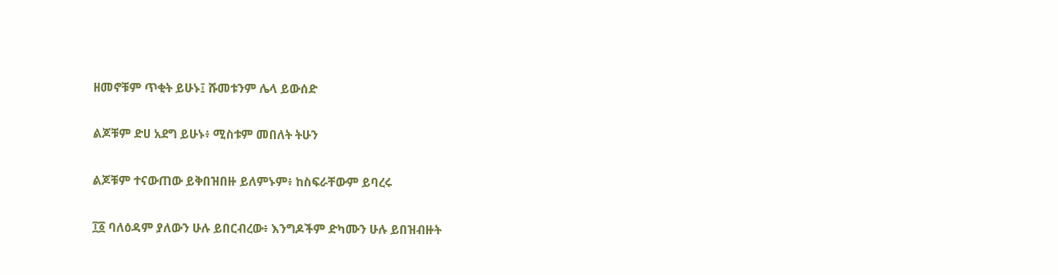ዘመኖቹም ጥቂት ይሁኑ፤ ሹመቱንም ሌላ ይውሰድ

ልጆቹም ድሀ አደግ ይሁኑ፥ ሚስቱም መበለት ትሁን

ልጆቹም ተናውጠው ይቅበዝበዙ ይለምኑም፥ ከስፍራቸውም ይባረሩ

፲፩ ባለዕዳም ያለውን ሁሉ ይበርብረው፥ እንግዶችም ድካሙን ሁሉ ይበዝብዙት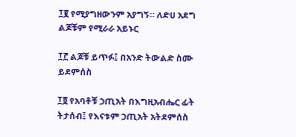፲፪ የሚያግዘውንም አያግኝ። ለድሀ አደግ ልጆቹም የሚራራ አይኑር

፲፫ ልጆቹ ይጥፉ፤ በአንድ ትውልድ ስሙ ይደምሰስ

፲፬ የአባቶቹ ኃጢአት በእግዚአብሔር ፊት ትታሰብ፤ የእናቱም ኃጢአት አትደምሰስ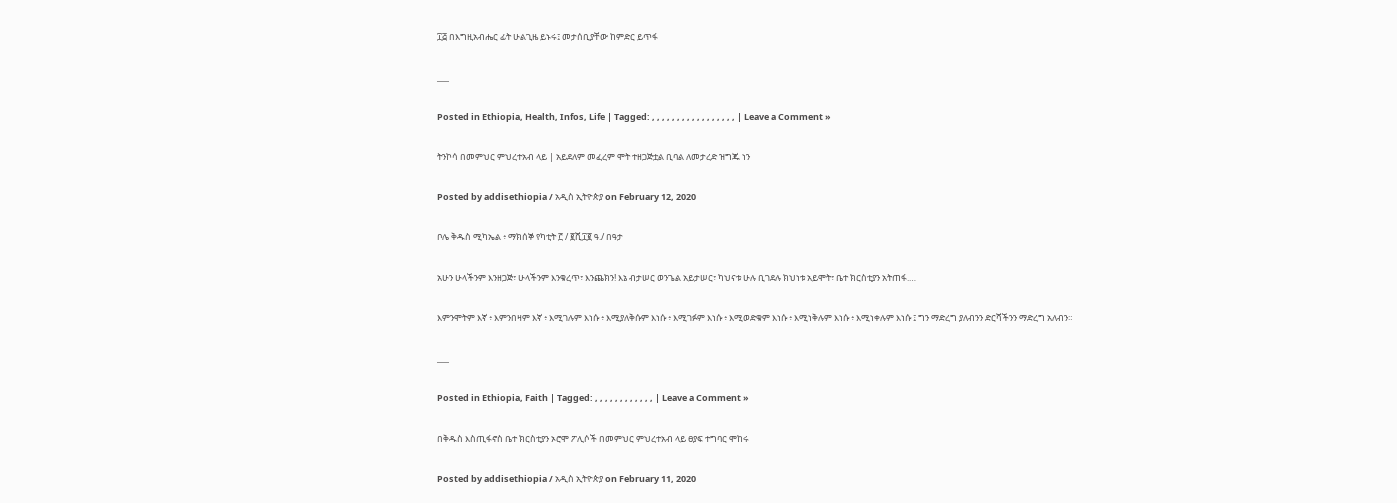፲፭ በእግዚአብሔር ፊት ሁልጊዜ ይኑሩ፤ መታሰቢያቸው ከምድር ይጥፋ

___

Posted in Ethiopia, Health, Infos, Life | Tagged: , , , , , , , , , , , , , , , , , | Leave a Comment »

ትንኮሳ በመምህር ምህረተአብ ላይ | አይደለም መፈረም ሞት ተዘጋጅቷል ቢባል ለመታረድ ዝግጁ ነን

Posted by addisethiopia / አዲስ ኢትዮጵያ on February 12, 2020

ቦሌ ቅዱስ ሚካኤል ፥ ማክሰኞ የካቲት ፫ / ፪ሺ፲፪ ዓ./ በዓታ

አሁን ሁላችንም እንዘጋጅ፣ ሁላችንም እንቁረጥ፣ እንጨክን! እኔ ብታሠር ወንጌል አይታሠር፣ ካህናቱ ሁሉ ቢገደሉ ክህነቱ አይሞት፣ ቤተ ክርስቲያን አትጠፋ.…

እምንሞትም እኛ ፥ እምንበዛም እኛ ፥ እሚገሉም እነሱ ፥ እሚያለቅሱም እነሱ ፥ እሚገፉም እነሱ ፥ እሚወድቁም እነሱ ፥ እሚነቅሉም እነሱ ፥ እሚነቀሉም እነሱ ፤ ግን ማድረግ ያለብንን ድርሻችንን ማድረግ አለብን።

___

Posted in Ethiopia, Faith | Tagged: , , , , , , , , , , , , | Leave a Comment »

በቅዱስ እስጢፋኖስ ቤተ ክርስቲያን ኦሮሞ ፖሊሶች በመምህር ምህረተአብ ላይ ፀያፍ ተግባር ሞከሩ

Posted by addisethiopia / አዲስ ኢትዮጵያ on February 11, 2020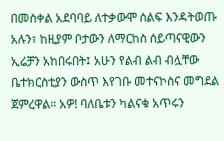በመስቀል አደባባይ ለተቃውሞ ሰልፍ እንዳትወጡ አሉን፣ ከዚያም ቦታውን ለማርከስ ሰይጣናዊውን ኢሬቻን አከበሩበት፤ አሁን የልብ ልብ ብሏቸው ቤተክርስቲያን ውስጥ እየገቡ መተናኮስና መግደል ጀምረዋል። አዎ! ባለቤቱን ካልናቁ አጥሩን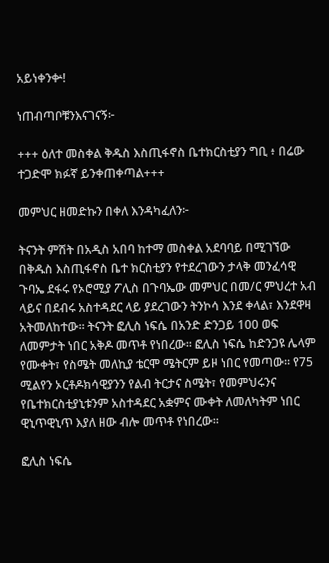አይነቀንቍ!

ነጠብጣቦቹንእናገናኝ፦

+++ ዕለተ መስቀል ቅዱስ እስጢፋኖስ ቤተክርስቲያን ግቢ ፥ በሬው ተጋድሞ ክፉኛ ይንቀጠቀጣል+++

መምህር ዘመድኩን በቀለ እንዳካፈለን፦

ትናንት ምሽት በአዲስ አበባ ከተማ መስቀል አደባባይ በሚገኘው በቅዱስ እስጢፋኖስ ቤተ ክርስቲያን የተደረገውን ታላቅ መንፈሳዊ ጉባኤ ደፋሩ የኦሮሚያ ፖሊስ በጉባኤው መምህር በመ/ር ምህረተ አብ ላይና በደብሩ አስተዳደር ላይ ያደረገውን ትንኮሳ እንደ ቀላል፣ እንደዋዛ አትመለከተው። ትናንት ፎሊስ ነፍሴ በአንድ ድንጋይ 100 ወፍ ለመምታት ነበር አቅዶ መጥቶ የነበረው። ፎሊስ ነፍሴ ከድንጋዩ ሌላም የሙቀት፣ የስሜት መለኪያ ቴርሞ ሜትርም ይዞ ነበር የመጣው። የ75 ሚልየን ኦርቶዶክሳዊያንን የልብ ትርታና ስሜት፣ የመምህሩንና የቤተክርስቲያኒቱንም አስተዳደር አቋምና ሙቀት ለመለካትም ነበር ዊኒጥዊኒጥ እያለ ዘው ብሎ መጥቶ የነበረው።

ፎሊስ ነፍሴ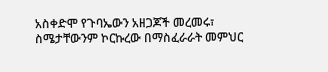አስቀድሞ የጉባኤውን አዘጋጆች መረመሩ፣ ስሜታቸውንም ኮርኩረው በማስፈራራት መምህር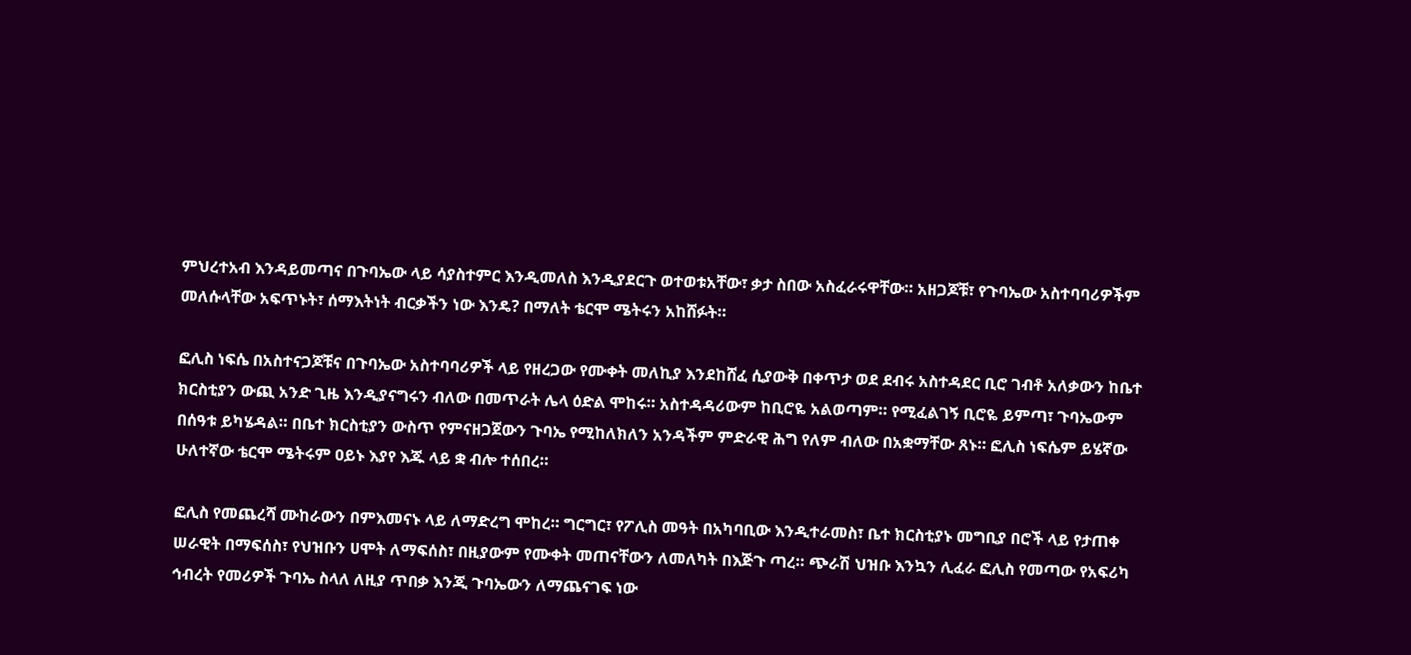ምህረተአብ እንዳይመጣና በጉባኤው ላይ ሳያስተምር እንዲመለስ እንዲያደርጉ ወተወቱአቸው፣ ቃታ ስበው አስፈራሩዋቸው። አዘጋጆቹ፣ የጉባኤው አስተባባሪዎችም መለሱላቸው አፍጥኑት፣ ሰማእትነት ብርቃችን ነው እንዴ? በማለት ቴርሞ ሜትሩን አከሸፉት።

ፎሊስ ነፍሴ በአስተናጋጆቹና በጉባኤው አስተባባሪዎች ላይ የዘረጋው የሙቀት መለኪያ እንደከሸፈ ሲያውቅ በቀጥታ ወደ ደብሩ አስተዳደር ቢሮ ገብቶ አለቃውን ከቤተ ክርስቲያን ውጪ አንድ ጊዜ እንዲያናግሩን ብለው በመጥራት ሌላ ዕድል ሞከሩ። አስተዳዳሪውም ከቢሮዬ አልወጣም። የሚፈልገኝ ቢሮዬ ይምጣ፣ ጉባኤውም በሰዓቱ ይካሄዳል። በቤተ ክርስቲያን ውስጥ የምናዘጋጀውን ጉባኤ የሚከለክለን አንዳችም ምድራዊ ሕግ የለም ብለው በአቋማቸው ጸኑ። ፎሊስ ነፍሴም ይሄኛው ሁለተኛው ቴርሞ ሜትሩም ዐይኑ እያየ እጁ ላይ ቋ ብሎ ተሰበረ።

ፎሊስ የመጨረሻ ሙከራውን በምእመናኑ ላይ ለማድረግ ሞከረ። ግርግር፣ የፖሊስ መዓት በአካባቢው እንዲተራመስ፣ ቤተ ክርስቲያኑ መግቢያ በሮች ላይ የታጠቀ ሠራዊት በማፍሰስ፣ የህዝቡን ሀሞት ለማፍሰስ፣ በዚያውም የሙቀት መጠናቸውን ለመለካት በእጅጉ ጣረ። ጭራሽ ህዝቡ እንኳን ሊፈራ ፎሊስ የመጣው የአፍሪካ ኅብረት የመሪዎች ጉባኤ ስላለ ለዚያ ጥበቃ እንጂ ጉባኤውን ለማጨናገፍ ነው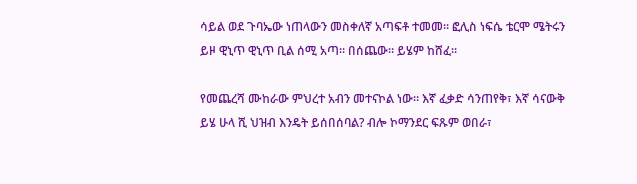ሳይል ወደ ጉባኤው ነጠላውን መስቀለኛ አጣፍቶ ተመመ። ፎሊስ ነፍሴ ቴርሞ ሜትሩን ይዞ ዊኒጥ ዊኒጥ ቢል ሰሚ አጣ። በሰጨው። ይሄም ከሸፈ።

የመጨረሻ ሙከራው ምህረተ አብን መተናኮል ነው። እኛ ፈቃድ ሳንጠየቅ፣ እኛ ሳናውቅ ይሄ ሁላ ሺ ህዝብ እንዴት ይሰበሰባል? ብሎ ኮማንደር ፍጹም ወበራ፣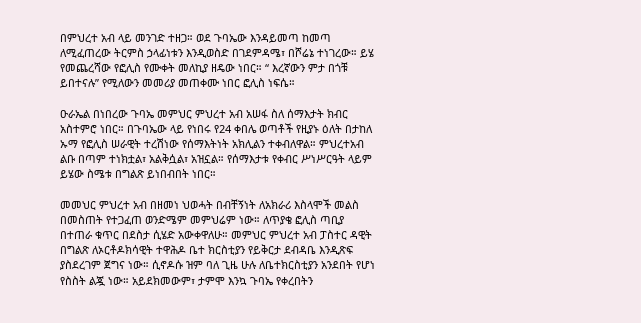በምህረተ አብ ላይ መንገድ ተዘጋ። ወደ ጉባኤው እንዳይመጣ ከመጣ ለሚፈጠረው ትርምስ ኃላፊነቱን እንዲወስድ በገደምዳሜ፣ በሾሬኔ ተነገረው። ይሄ የመጨረሻው የፎሊስ የሙቀት መለኪያ ዘዴው ነበር። “ እረኛውን ምታ በጎቹ ይበተናሉ” የሚለውን መመሪያ መጠቀሙ ነበር ፎሊስ ነፍሴ።

ዑራኤል በነበረው ጉባኤ መምህር ምህረተ አብ አሠፋ ስለ ሰማእታት ክብር አስተምሮ ነበር። በጉባኤው ላይ የነበሩ የ24 ቀበሌ ወጣቶች የዚያኑ ዕለት በታከለ ኡማ የፎሊስ ሠራዊት ተረሽነው የሰማእትነት አክሊልን ተቀብለዋል። ምህረተአብ ልቡ በጣም ተነክቷል፣ አልቅሷል፣ አዝኗል። የሰማእታቱ የቀብር ሥነሥርዓት ላይም ይሄው ስሜቱ በግልጽ ይነበብበት ነበር።

መመህር ምህረተ አብ በዘመነ ህወሓት በብቸኝነት ለአክራሪ እስላሞች መልስ በመስጠት የተጋፈጠ ወንድሜም መምህሬም ነው። ለጥያቄ ፎሊስ ጣቢያ በተጠራ ቁጥር በደስታ ሲሄድ አውቀዋለሁ። መምህር ምህረተ አብ ፓስተር ዳዊት በግልጽ ለኦርቶዶክሳዊት ተዋሕዶ ቤተ ክርስቲያን የይቅርታ ደብዳቤ እንዲጽፍ ያስደረገም ጀግና ነው። ሲኖዶሱ ዝም ባለ ጊዜ ሁሉ ለቤተክርስቲያን አንደበት የሆነ የስስት ልጇ ነው። አይደክመውም፣ ታምሞ እንኳ ጉባኤ የቀረበትን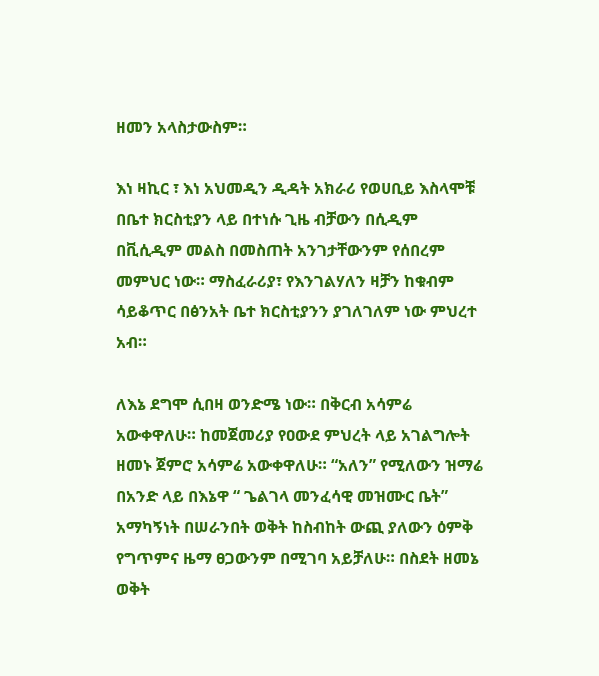ዘመን አላስታውስም።

እነ ዛኪር ፣ እነ አህመዲን ዲዳት አክራሪ የወሀቢይ እስላሞቹ በቤተ ክርስቲያን ላይ በተነሱ ጊዜ ብቻውን በሲዲም በቪሲዲም መልስ በመስጠት አንገታቸውንም የሰበረም መምህር ነው። ማስፈራሪያ፣ የእንገልሃለን ዛቻን ከቁብም ሳይቆጥር በፅንአት ቤተ ክርስቲያንን ያገለገለም ነው ምህረተ አብ።

ለእኔ ደግሞ ሲበዛ ወንድሜ ነው። በቅርብ አሳምሬ አውቀዋለሁ። ከመጀመሪያ የዐውደ ምህረት ላይ አገልግሎት ዘመኑ ጀምሮ አሳምሬ አውቀዋለሁ። “አለን” የሚለውን ዝማሬ በአንድ ላይ በእኔዋ “ ጌልገላ መንፈሳዊ መዝሙር ቤት” አማካኝነት በሠራንበት ወቅት ከስብከት ውጪ ያለውን ዕምቅ የግጥምና ዜማ ፀጋውንም በሚገባ አይቻለሁ። በስደት ዘመኔ ወቅት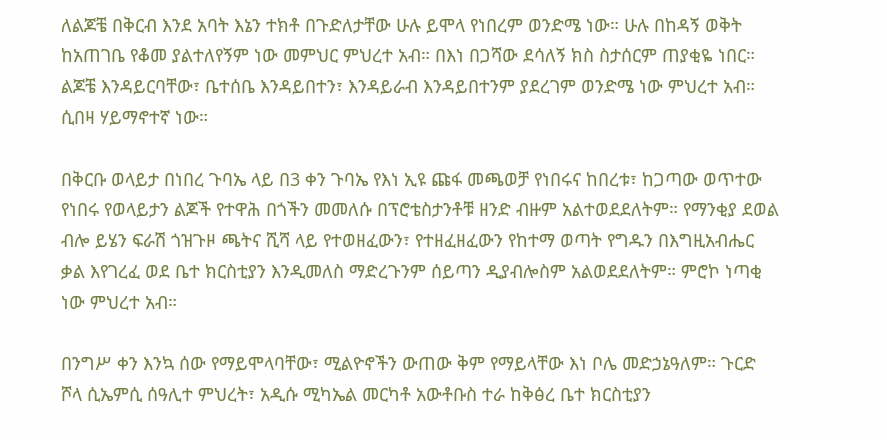ለልጆቼ በቅርብ እንደ አባት እኔን ተክቶ በጉድለታቸው ሁሉ ይሞላ የነበረም ወንድሜ ነው። ሁሉ በከዳኝ ወቅት ከአጠገቤ የቆመ ያልተለየኝም ነው መምህር ምህረተ አብ። በእነ በጋሻው ደሳለኝ ክስ ስታሰርም ጠያቂዬ ነበር። ልጆቼ እንዳይርባቸው፣ ቤተሰቤ እንዳይበተን፣ እንዳይራብ እንዳይበተንም ያደረገም ወንድሜ ነው ምህረተ አብ። ሲበዛ ሃይማኖተኛ ነው።

በቅርቡ ወላይታ በነበረ ጉባኤ ላይ በ3 ቀን ጉባኤ የእነ ኢዩ ጩፋ መጫወቻ የነበሩና ከበረቱ፣ ከጋጣው ወጥተው የነበሩ የወላይታን ልጆች የተዋሕ በጎችን መመለሱ በፕሮቴስታንቶቹ ዘንድ ብዙም አልተወደደለትም። የማንቂያ ደወል ብሎ ይሄን ፍራሽ ጎዝጉዞ ጫትና ሺሻ ላይ የተወዘፈውን፣ የተዘፈዘፈውን የከተማ ወጣት የግዱን በእግዚአብሔር ቃል እየገረፈ ወደ ቤተ ክርስቲያን እንዲመለስ ማድረጉንም ሰይጣን ዲያብሎስም አልወደደለትም። ምሮኮ ነጣቂ ነው ምህረተ አብ።

በንግሥ ቀን እንኳ ሰው የማይሞላባቸው፣ ሚልዮኖችን ውጠው ቅም የማይላቸው እነ ቦሌ መድኃኔዓለም። ጉርድ ሾላ ሲኤምሲ ሰዓሊተ ምህረት፣ አዲሱ ሚካኤል መርካቶ አውቶቡስ ተራ ከቅፅረ ቤተ ክርስቲያን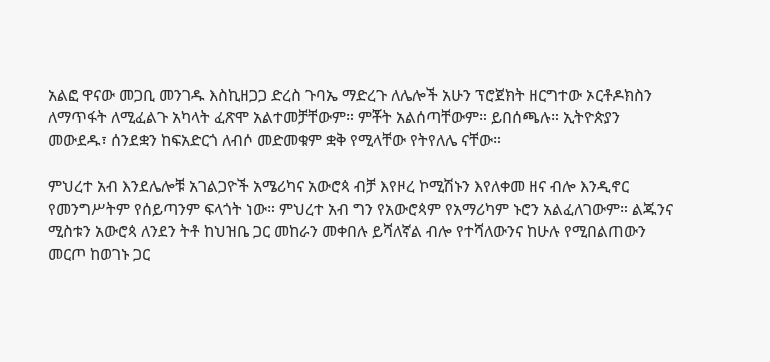አልፎ ዋናው መጋቢ መንገዱ እስኪዘጋጋ ድረስ ጉባኤ ማድረጉ ለሌሎች አሁን ፕሮጀክት ዘርግተው ኦርቶዶክስን ለማጥፋት ለሚፈልጉ አካላት ፈጽሞ አልተመቻቸውም። ምቾት አልሰጣቸውም። ይበሰጫሉ። ኢትዮጵያን መውደዱ፣ ሰንደቋን ከፍአድርጎ ለብሶ መድመቁም ቋቅ የሚላቸው የትየለሌ ናቸው።

ምህረተ አብ እንደሌሎቹ አገልጋዮች አሜሪካና አውሮጳ ብቻ እየዞረ ኮሚሽኑን እየለቀመ ዘና ብሎ እንዲኖር የመንግሥትም የሰይጣንም ፍላጎት ነው። ምህረተ አብ ግን የአውሮጳም የአማሪካም ኑሮን አልፈለገውም። ልጁንና ሚስቱን አውሮጳ ለንደን ትቶ ከህዝቤ ጋር መከራን መቀበሉ ይሻለኛል ብሎ የተሻለውንና ከሁሉ የሚበልጠውን መርጦ ከወገኑ ጋር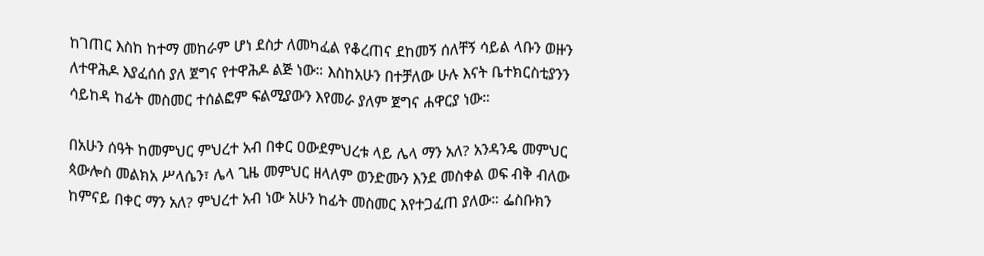ከገጠር እስከ ከተማ መከራም ሆነ ደስታ ለመካፈል የቆረጠና ደከመኝ ሰለቸኝ ሳይል ላቡን ወዙን ለተዋሕዶ እያፈሰሰ ያለ ጀግና የተዋሕዶ ልጅ ነው። እስከአሁን በተቻለው ሁሉ እናት ቤተክርስቲያንን ሳይከዳ ከፊት መስመር ተሰልፎም ፍልሚያውን እየመራ ያለም ጀግና ሐዋርያ ነው።

በአሁን ሰዓት ከመምህር ምህረተ አብ በቀር ዐውደምህረቱ ላይ ሌላ ማን አለ? አንዳንዴ መምህር ጳውሎስ መልክአ ሥላሴን፣ ሌላ ጊዜ መምህር ዘላለም ወንድሙን እንደ መስቀል ወፍ ብቅ ብለው ከምናይ በቀር ማን አለ? ምህረተ አብ ነው አሁን ከፊት መስመር እየተጋፈጠ ያለው። ፌስቡክን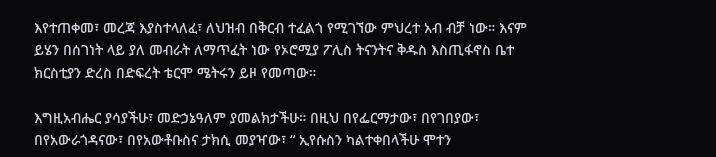እየተጠቀመ፣ መረጃ እያስተላለፈ፣ ለህዝብ በቅርብ ተፈልጎ የሚገኘው ምህረተ አብ ብቻ ነው። እናም ይሄን በሰገነት ላይ ያለ መብራት ለማጥፈት ነው የኦሮሚያ ፖሊስ ትናንትና ቅዱስ እስጢፋኖስ ቤተ ክርስቲያን ድረስ በድፍረት ቴርሞ ሜትሩን ይዞ የመጣው።

እግዚአብሔር ያሳያችሁ፣ መድኃኔዓለም ያመልክታችሁ። በዚህ በየፌርማታው፣ በየገበያው፣ በየአውራጎዳናው፣ በየአውቶቡስና ታክሲ መያዣው፣ “ ኢየሱስን ካልተቀበላችሁ ሞተን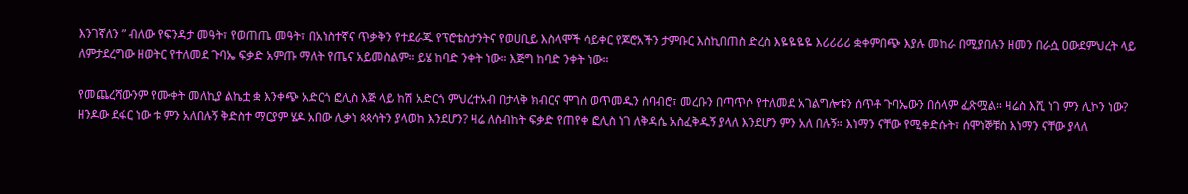እንገኛለን ” ብለው የፍንዳታ መዓት፣ የወጠጤ መዓት፣ በአነስተኛና ጥቃቅን የተደራጁ የፕሮቴስታንትና የወሀቢይ እስላሞች ሳይቀር የጆሮአችን ታምቡር እስኪበጠስ ድረስ እዬዬዬዬ እሪሪሪሪ ቋቀምበጭ እያሉ መከራ በሚያበሉን ዘመን በራሷ ዐውደምህረት ላይ ለምታደረግው ዘወትር የተለመደ ጉባኤ ፍቃድ አምጡ ማለት የጤና አይመስልም። ይሄ ከባድ ንቀት ነው። እጅግ ከባድ ንቀት ነው።

የመጨረሻውንም የሙቀት መለኪያ ልኬቷ ቋ እንቀጭ አድርጎ ፎሊስ እጅ ላይ ከሽ አድርጎ ምህረተአብ በታላቅ ክብርና ሞገስ ወጥመዱን ሰባብሮ፣ መረቡን በጣጥሶ የተለመደ አገልግሎቱን ሰጥቶ ጉባኤውን በሰላም ፈጽሟል። ዛሬስ እሺ ነገ ምን ሊኮን ነው? ዘንዶው ደፋር ነው ቱ ምን አለበሉኝ ቅድስተ ማርያም ሄዶ አበው ሊቃነ ጳጳሳትን ያላወከ እንደሆን? ዛሬ ለስብከት ፍቃድ የጠየቀ ፎሊስ ነገ ለቅዳሴ አስፈቅዱኝ ያላለ እንደሆን ምን አለ በሉኝ። እነማን ናቸው የሚቀድሱት፣ ሰሞነኞቹስ እነማን ናቸው ያላለ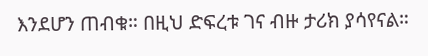እንደሆን ጠብቁ። በዚህ ድፍረቱ ገና ብዙ ታሪክ ያሳየናል።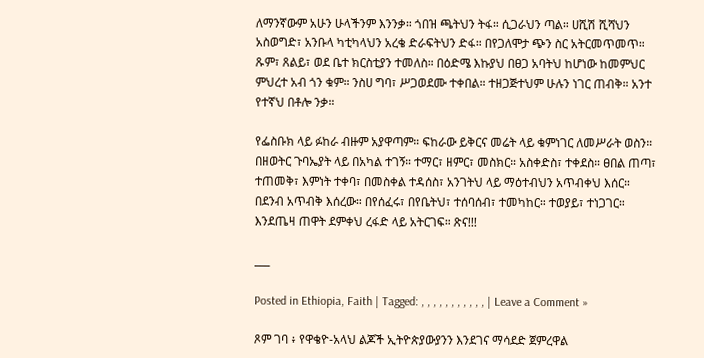ለማንኛውም አሁን ሁላችንም እንንቃ። ጎበዝ ጫትህን ትፋ። ሲጋራህን ጣል። ሀሺሽ ሺሻህን አስወግድ፣ አንቡላ ካቲካላህን አረቄ ድራፍትህን ድፋ። በየጋለሞታ ጭን ስር አትርመጥመጥ። ጹም፣ ጸልይ፣ ወደ ቤተ ክርስቲያን ተመለስ። በዕድሜ እኩያህ በፀጋ አባትህ ከሆነው ከመምህር ምህረተ አብ ጎን ቁም። ንስሀ ግባ፣ ሥጋወደሙ ተቀበል። ተዘጋጅተህም ሁሉን ነገር ጠብቅ። አንተ የተኛህ በቶሎ ንቃ።

የፌስቡክ ላይ ፉከራ ብዙም አያዋጣም። ፍከራው ይቅርና መሬት ላይ ቁምነገር ለመሥራት ወስን። በዘወትር ጉባኤያት ላይ በአካል ተገኝ። ተማር፣ ዘምር፣ መስክር። አስቀድስ፣ ተቀደስ። ፀበል ጠጣ፣ ተጠመቅ፣ እምነት ተቀባ፣ በመስቀል ተዳሰስ፣ አንገትህ ላይ ማዕተብህን አጥብቀህ እሰር። በደንብ አጥብቅ እሰረው። በየሰፈሩ፣ በየቤትህ፣ ተሰባሰብ፣ ተመካከር። ተወያይ፣ ተነጋገር። እንደጤዛ ጠዋት ደምቀህ ረፋድ ላይ አትርገፍ። ጽና!!!

___

Posted in Ethiopia, Faith | Tagged: , , , , , , , , , , , | Leave a Comment »

ጾም ገባ ፥ የዋቄዮ-አላህ ልጆች ኢትዮጵያውያንን እንደገና ማሳደድ ጀምረዋል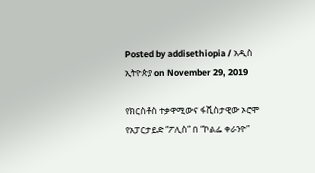Posted by addisethiopia / አዲስ ኢትዮጵያ on November 29, 2019

የክርስቶስ ተቃዋሚውና ፋሺስታዊው ኦሮሞ የአፓርታይድ “ፖሊስ” በ “ኮልፌ ቀራንዮ”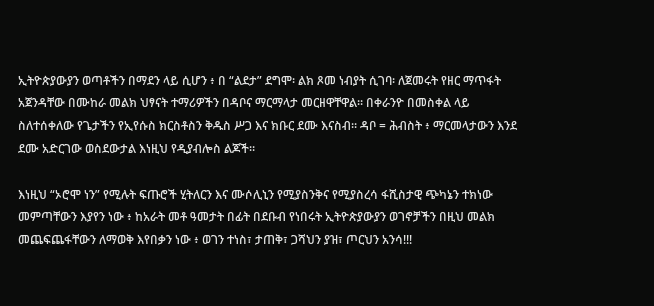ኢትዮጵያውያን ወጣቶችን በማደን ላይ ሲሆን ፥ በ “ልደታ” ደግሞ፡ ልክ ጾመ ነብያት ሲገባ፡ ለጀመሩት የዘር ማጥፋት አጀንዳቸው በሙከራ መልክ ህፃናት ተማሪዎችን በዳቦና ማርማላታ መርዘዋቸዋል። በቀራንዮ በመስቀል ላይ ስለተሰቀለው የጌታችን የኢየሱስ ክርስቶስን ቅዱስ ሥጋ እና ክቡር ደሙ እናስብ። ዳቦ = ሕብስት ፥ ማርመላታውን እንደ ደሙ አድርገው ወስደውታል እነዚህ የዲያብሎስ ልጆች።

እነዚህ “ኦሮሞ ነን” የሚሉት ፍጡሮች ሂትለርን እና ሙሶሊኒን የሚያስንቅና የሚያስረሳ ፋሺስታዊ ጭካኔን ተክነው መምጣቸውን እያየን ነው ፥ ከአራት መቶ ዓመታት በፊት በደቡብ የነበሩት ኢትዮጵያውያን ወገኖቻችን በዚህ መልክ መጨፍጨፋቸውን ለማወቅ እየበቃን ነው ፥ ወገን ተነስ፣ ታጠቅ፣ ጋሻህን ያዝ፣ ጦርህን አንሳ!!!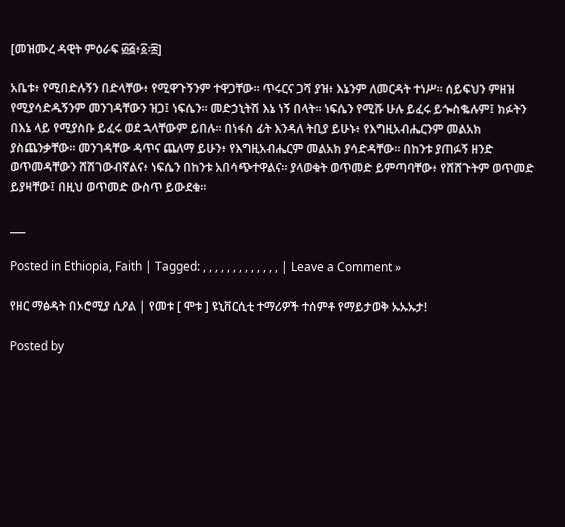[መዝሙረ ዳዊት ምዕራፍ ፴፭፥፩፡፰]

አቤቱ፥ የሚበድሉኝን በድላቸው፥ የሚዋጉኝንም ተዋጋቸው። ጥሩርና ጋሻ ያዝ፥ እኔንም ለመርዳት ተነሥ። ሰይፍህን ምዘዝ የሚያሳድዱኝንም መንገዳቸውን ዝጋ፤ ነፍሴን። መድኃኒትሽ እኔ ነኝ በላት። ነፍሴን የሚሹ ሁሉ ይፈሩ ይጐስቈሉም፤ ክፉትን በእኔ ላይ የሚያስቡ ይፈሩ ወደ ኋላቸውም ይበሉ። በነፋስ ፊት እንዳለ ትቢያ ይሁኑ፥ የእግዚአብሔርንም መልአክ ያስጨንቃቸው። መንገዳቸው ዳጥና ጨለማ ይሁን፥ የእግዚአብሔርም መልአክ ያሳድዳቸው። በከንቱ ያጠፉኝ ዘንድ ወጥመዳቸውን ሸሽገውብኛልና፥ ነፍሴን በከንቱ አበሳጭተዋልና። ያላወቁት ወጥመድ ይምጣባቸው፥ የሸሸጉትም ወጥመድ ይያዛቸው፤ በዚህ ወጥመድ ውስጥ ይውደቁ።

___

Posted in Ethiopia, Faith | Tagged: , , , , , , , , , , , , , | Leave a Comment »

የዘር ማፅዳት በኦሮሚያ ሲዖል | የመቱ [ ሞቱ ] ዩኒቨርሲቲ ተማሪዎች ተሰምቶ የማይታወቅ ኡኡኡታ!

Posted by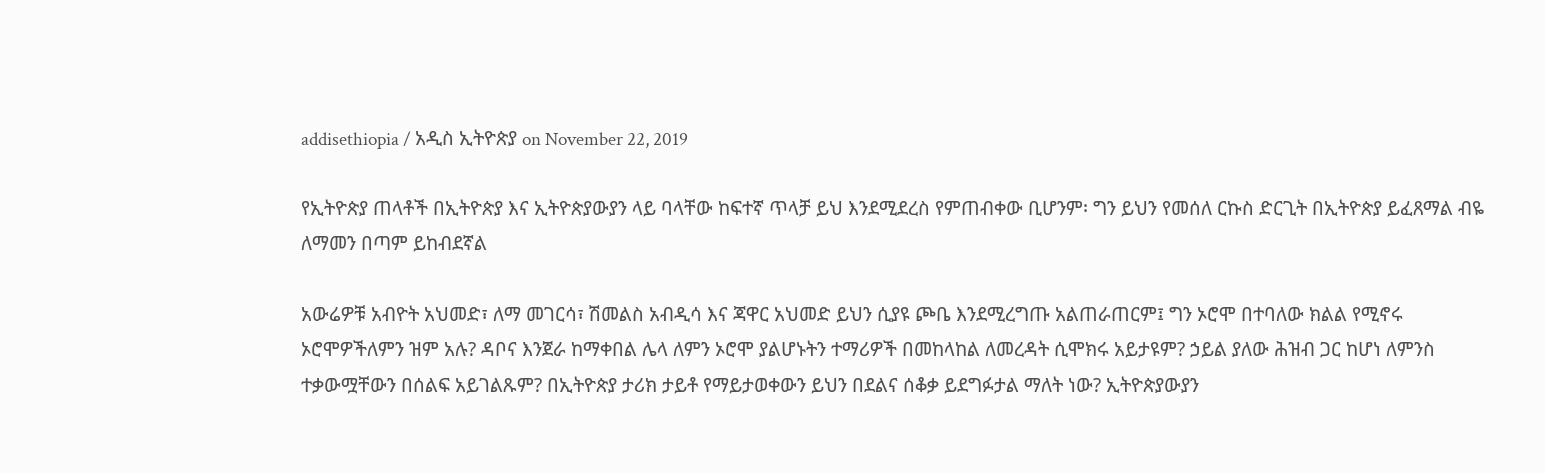addisethiopia / አዲስ ኢትዮጵያ on November 22, 2019

የኢትዮጵያ ጠላቶች በኢትዮጵያ እና ኢትዮጵያውያን ላይ ባላቸው ከፍተኛ ጥላቻ ይህ እንደሚደረስ የምጠብቀው ቢሆንም፡ ግን ይህን የመሰለ ርኩስ ድርጊት በኢትዮጵያ ይፈጸማል ብዬ ለማመን በጣም ይከብደኛል

አውሬዎቹ አብዮት አህመድ፣ ለማ መገርሳ፣ ሽመልስ አብዲሳ እና ጃዋር አህመድ ይህን ሲያዩ ጮቤ እንደሚረግጡ አልጠራጠርም፤ ግን ኦሮሞ በተባለው ክልል የሚኖሩ ኦሮሞዎችለምን ዝም አሉ? ዳቦና እንጀራ ከማቀበል ሌላ ለምን ኦሮሞ ያልሆኑትን ተማሪዎች በመከላከል ለመረዳት ሲሞክሩ አይታዩም? ኃይል ያለው ሕዝብ ጋር ከሆነ ለምንስ ተቃውሟቸውን በሰልፍ አይገልጹም? በኢትዮጵያ ታሪክ ታይቶ የማይታወቀውን ይህን በደልና ሰቆቃ ይደግፉታል ማለት ነው? ኢትዮጵያውያን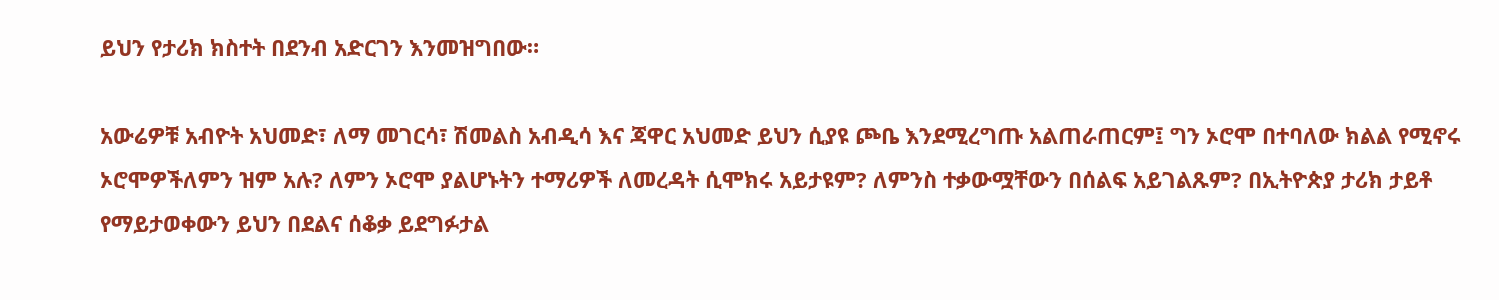ይህን የታሪክ ክስተት በደንብ አድርገን እንመዝግበው።

አውሬዎቹ አብዮት አህመድ፣ ለማ መገርሳ፣ ሽመልስ አብዲሳ እና ጃዋር አህመድ ይህን ሲያዩ ጮቤ እንደሚረግጡ አልጠራጠርም፤ ግን ኦሮሞ በተባለው ክልል የሚኖሩ ኦሮሞዎችለምን ዝም አሉ? ለምን ኦሮሞ ያልሆኑትን ተማሪዎች ለመረዳት ሲሞክሩ አይታዩም? ለምንስ ተቃውሟቸውን በሰልፍ አይገልጹም? በኢትዮጵያ ታሪክ ታይቶ የማይታወቀውን ይህን በደልና ሰቆቃ ይደግፉታል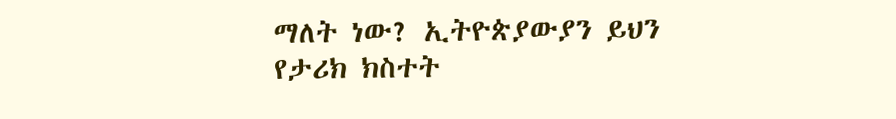ማለት ነው? ኢትዮጵያውያን ይህን የታሪክ ክስተት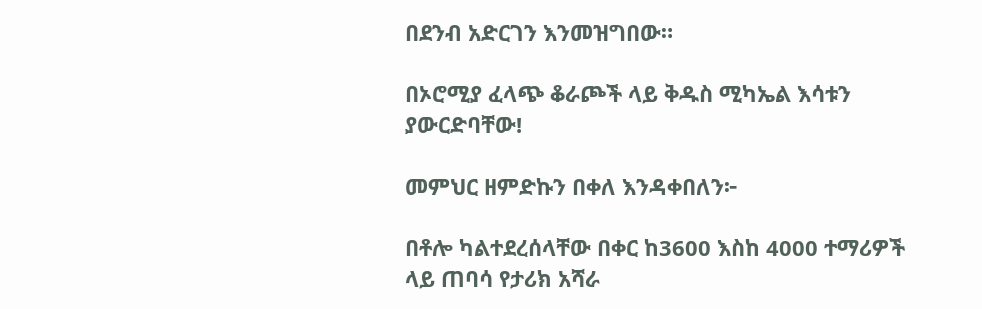በደንብ አድርገን እንመዝግበው።

በኦሮሚያ ፈላጭ ቆራጮች ላይ ቅዱስ ሚካኤል እሳቱን ያውርድባቸው!

መምህር ዘምድኩን በቀለ እንዳቀበለን፦

በቶሎ ካልተደረሰላቸው በቀር ከ3600 እስከ 4000 ተማሪዎች ላይ ጠባሳ የታሪክ አሻራ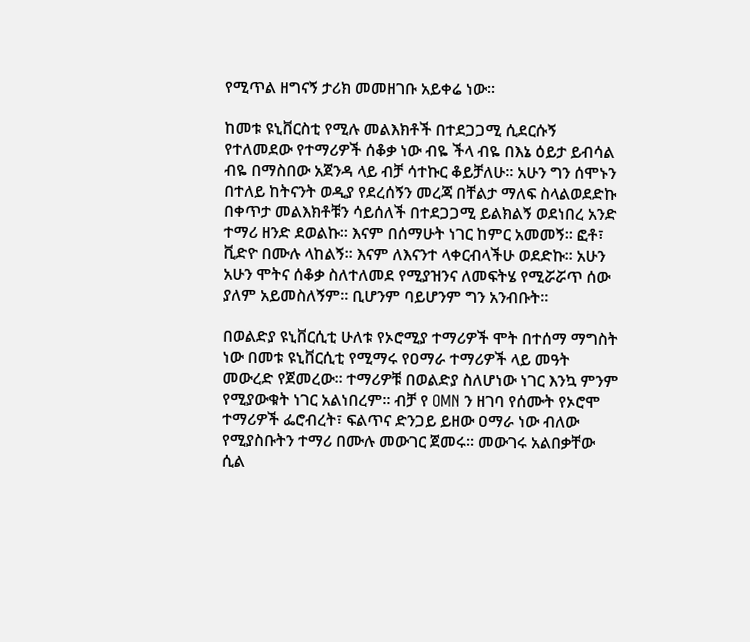የሚጥል ዘግናኝ ታሪክ መመዘገቡ አይቀሬ ነው።

ከመቱ ዩኒቨርስቲ የሚሉ መልእክቶች በተደጋጋሚ ሲደርሱኝ የተለመደው የተማሪዎች ሰቆቃ ነው ብዬ ችላ ብዬ በእኔ ዕይታ ይብሳል ብዬ በማስበው አጀንዳ ላይ ብቻ ሳተኩር ቆይቻለሁ። አሁን ግን ሰሞኑን በተለይ ከትናንት ወዲያ የደረሰኝን መረጃ በቸልታ ማለፍ ስላልወደድኩ በቀጥታ መልእክቶቹን ሳይሰለች በተደጋጋሚ ይልክልኝ ወደነበረ አንድ ተማሪ ዘንድ ደወልኩ። እናም በሰማሁት ነገር ከምር አመመኝ። ፎቶ፣ ቪድዮ በሙሉ ላከልኝ። እናም ለእናንተ ላቀርብላችሁ ወደድኩ። አሁን አሁን ሞትና ሰቆቃ ስለተለመደ የሚያዝንና ለመፍትሄ የሚሯሯጥ ሰው ያለም አይመስለኝም። ቢሆንም ባይሆንም ግን አንብቡት።

በወልድያ ዩኒቨርሲቲ ሁለቱ የኦሮሚያ ተማሪዎች ሞት በተሰማ ማግስት ነው በመቱ ዩኒቨርሲቲ የሚማሩ የዐማራ ተማሪዎች ላይ መዓት መውረድ የጀመረው። ተማሪዎቹ በወልድያ ስለሆነው ነገር እንኳ ምንም የሚያውቁት ነገር አልነበረም። ብቻ የ OMN ን ዘገባ የሰሙት የኦሮሞ ተማሪዎች ፌሮብረት፣ ፍልጥና ድንጋይ ይዘው ዐማራ ነው ብለው የሚያስቡትን ተማሪ በሙሉ መውገር ጀመሩ። መውገሩ አልበቃቸው ሲል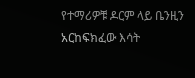የተማሪዎቹ ዶርም ላይ ቤንዚን አርከፍክፈው እሳት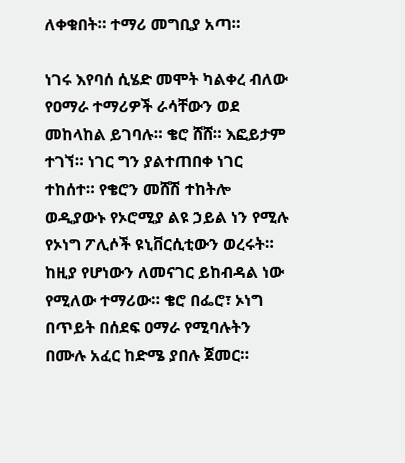ለቀቁበት። ተማሪ መግቢያ አጣ።

ነገሩ እየባሰ ሲሄድ መሞት ካልቀረ ብለው የዐማራ ተማሪዎች ራሳቸውን ወደ መከላከል ይገባሉ። ቄሮ ሸሸ። እፎይታም ተገኘ። ነገር ግን ያልተጠበቀ ነገር ተከሰተ። የቄሮን መሸሽ ተከትሎ ወዲያውኑ የኦሮሚያ ልዩ ኃይል ነን የሚሉ የኦነግ ፖሊሶች ዩኒቨርሲቲውን ወረሩት። ከዚያ የሆነውን ለመናገር ይከብዳል ነው የሚለው ተማሪው። ቄሮ በፌሮ፣ ኦነግ በጥይት በሰደፍ ዐማራ የሚባሉትን በሙሉ አፈር ከድሜ ያበሉ ጀመር።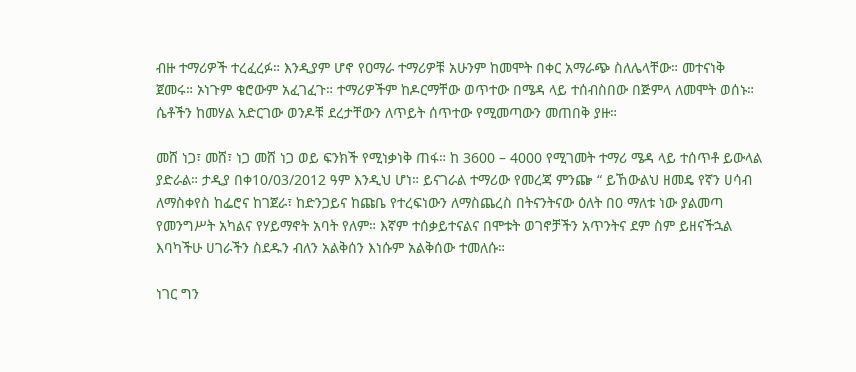ብዙ ተማሪዎች ተረፈረፉ። እንዲያም ሆኖ የዐማራ ተማሪዎቹ አሁንም ከመሞት በቀር አማራጭ ስለሌላቸው። መተናነቅ ጀመሩ። ኦነጉም ቄሮውም አፈገፈጉ። ተማሪዎችም ከዶርማቸው ወጥተው በሜዳ ላይ ተሰብስበው በጅምላ ለመሞት ወሰኑ። ሴቶችን ከመሃል አድርገው ወንዶቹ ደረታቸውን ለጥይት ሰጥተው የሚመጣውን መጠበቅ ያዙ።

መሸ ነጋ፣ መሸ፣ ነጋ መሸ ነጋ ወይ ፍንክች የሚነቃነቅ ጠፋ። ከ 3600 – 4000 የሚገመት ተማሪ ሜዳ ላይ ተሰጥቶ ይውላል ያድራል። ታዲያ በቀ10/03/2012 ዓም እንዲህ ሆነ። ይናገራል ተማሪው የመረጃ ምንጬ “ ይኸውልህ ዘመዴ የኛን ሀሳብ ለማስቀየስ ከፌሮና ከገጀራ፣ ከድንጋይና ከጩቤ የተረፍነውን ለማስጨረስ በትናንትናው ዕለት በ0 ማለቱ ነው ያልመጣ የመንግሥት አካልና የሃይማኖት አባት የለም። እኛም ተሰቃይተናልና በሞቱት ወገኖቻችን አጥንትና ደም ስም ይዘናችኋል እባካችሁ ሀገራችን ስደዱን ብለን አልቅሰን እነሱም አልቅሰው ተመለሱ።

ነገር ግን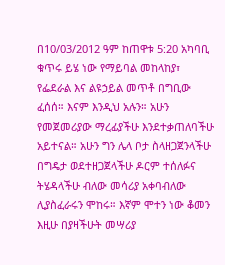በ10/03/2012 ዓም ከጠዋቱ 5:20 አካባቢ ቁጥሩ ይሄ ነው የማይባል መከላከያ፣ የፌደራል እና ልዩኃይል መጥቶ በግቢው ፈሰሰ። እናም እንዲህ አሉን። አሁን የመጀመሪያው ማረፊያችሁ እንደተቃጠለባችሁ አይተናል። አሁን ግን ሌላ ቦታ ስላዘጋጀንላችሁ በግዴታ ወደተዘጋጀላችሁ ዶርም ተሰለፉና ትሄዳላችሁ ብለው መሳሪያ አቀባብለው ሊያስፈራሩን ሞከሩ። እኛም ሞተን ነው ቆመን እዚሁ በያዛችሁት መሣሪያ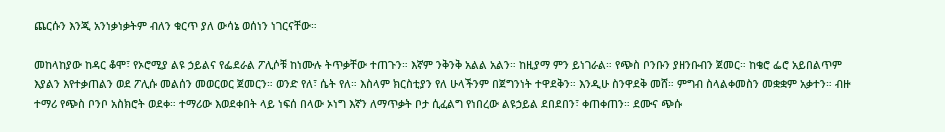ጨርሱን እንጂ አንነቃነቃትም ብለን ቁርጥ ያለ ውሳኔ ወሰነን ነገርናቸው።

መከላከያው ከዳር ቆሞ፣ የኦሮሚያ ልዩ ኃይልና የፌደራል ፖሊሶቹ ከነሙሉ ትጥቃቸው ተጠጉን። እኛም ንቅንቅ አልል አልን። ከዚያማ ምን ይነገራል። የጭስ ቦንቡን ያዘንቡብን ጀመር። ከቄሮ ፌሮ አይበልጥም እያልን እየተቃጠልን ወደ ፖሊሱ መልሰን መወርወር ጀመርን። ወንድ የለ፣ ሴት የለ። እስላም ክርስቲያን የለ ሁላችንም በጀግንነት ተዋደቅን። እንዲሁ ስንዋደቅ መሸ። ምግብ ስላልቀመስን መቋቋም አቃተን። ብዙ ተማሪ የጭስ ቦንቦ አስክሮት ወደቀ። ተማሪው እወደቀበት ላይ ነፍሰ በላው ኦነግ እኛን ለማጥቃት ቦታ ሲፈልግ የነበረው ልዩኃይል ደበደበን፣ ቀጠቀጠን። ደሙና ጭሱ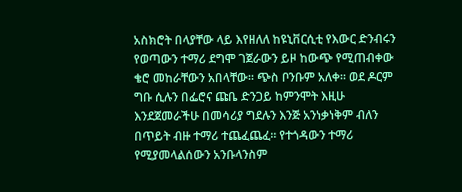አስክሮት በላያቸው ላይ እየዘለለ ከዩኒቨርሲቲ የእውር ድንብሩን የወጣውን ተማሪ ደግሞ ገጀራውን ይዞ ከውጭ የሚጠብቀው ቄሮ መከራቸውን አበላቸው። ጭስ ቦንቡም አለቀ። ወደ ዶርም ግቡ ሲሉን በፌሮና ጩቤ ድንጋይ ከምንሞት እዚሁ እንደጀመራችሁ በመሳሪያ ግደሉን እንጅ አንነቃነቅም ብለን በጥይት ብዙ ተማሪ ተጨፈጨፈ። የተጎዳውን ተማሪ የሚያመላልሰውን አንቡላንስም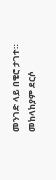መንገድ ላይ በቄሮ ታገተ። መከላከያም ደርሶ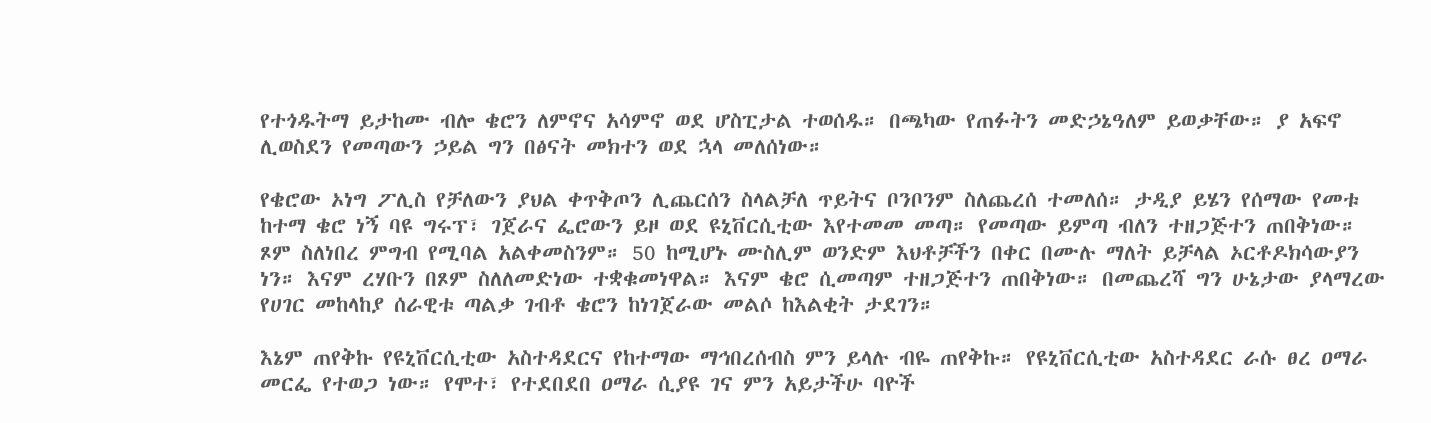የተጎዱትማ ይታከሙ ብሎ ቄሮን ለምኖና አሳምኖ ወደ ሆስፒታል ተወሰዱ። በጫካው የጠፉትን መድኃኔዓለም ይወቃቸው። ያ አፍኖ ሊወስደን የመጣውን ኃይል ግን በፅናት መክተን ወደ ኋላ መለሰነው።

የቄሮው ኦነግ ፖሊስ የቻለውን ያህል ቀጥቅጦን ሊጨርሰን ስላልቻለ ጥይትና ቦንቦንም ስለጨረሰ ተመለሰ። ታዲያ ይሄን የሰማው የመቱ ከተማ ቄሮ ነኝ ባዩ ግሩፕ፣ ገጀራና ፌሮውን ይዞ ወደ ዩኒቨርሲቲው እየተመመ መጣ። የመጣው ይምጣ ብለን ተዘጋጅተን ጠበቅነው። ጾም ስለነበረ ምግብ የሚባል አልቀመስንም። 50 ከሚሆኑ ሙስሊም ወንድም እህቶቻችን በቀር በሙሉ ማለት ይቻላል ኦርቶዶክሳውያን ነን። እናም ረሃቡን በጾም ስለለመድነው ተቋቁመነዋል። እናም ቄሮ ሲመጣም ተዘጋጅተን ጠበቅነው። በመጨረሻ ግን ሁኔታው ያላማረው የሀገር መከላከያ ሰራዊቱ ጣልቃ ገብቶ ቄሮን ከነገጀራው መልሶ ከእልቂት ታደገን።

እኔም ጠየቅኩ የዩኒቨርሲቲው አስተዳደርና የከተማው ማኅበረሰብስ ምን ይላሉ ብዬ ጠየቅኩ። የዩኒቨርሲቲው አስተዳደር ራሱ ፀረ ዐማራ መርፌ የተወጋ ነው። የሞተ፣ የተደበደበ ዐማራ ሲያዩ ገና ምን አይታችሁ ባዮች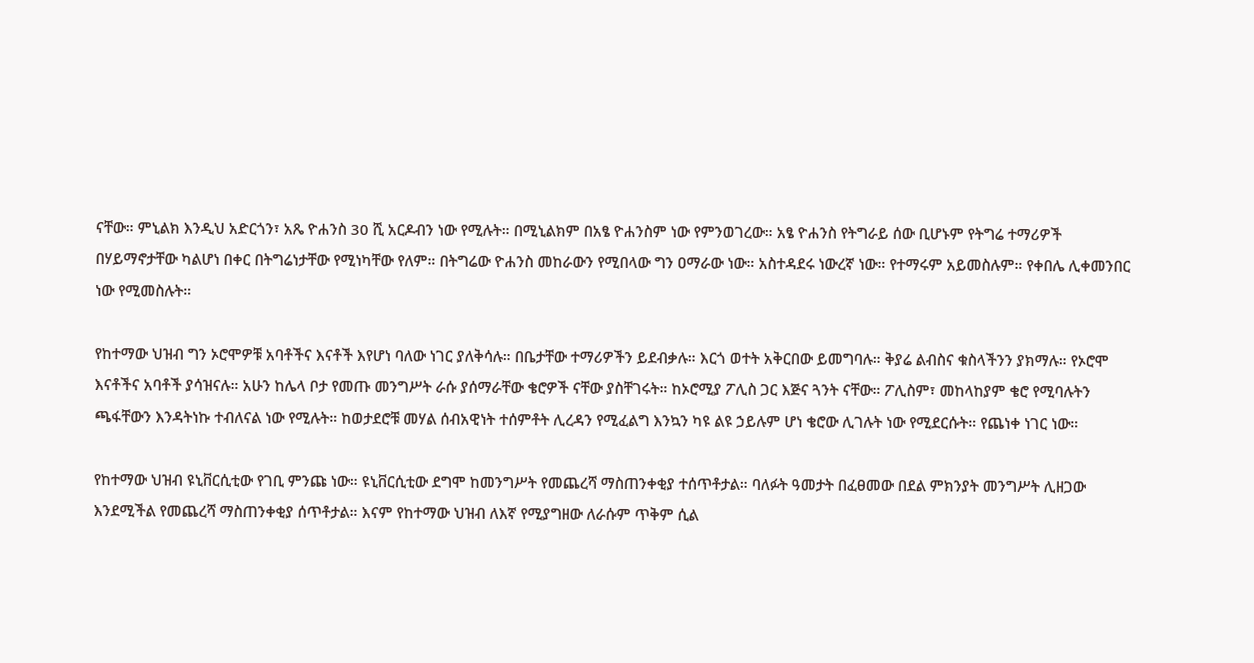ናቸው። ምኒልክ እንዲህ አድርጎን፣ አጼ ዮሐንስ 30 ሺ አርዶብን ነው የሚሉት። በሚኒልክም በአፄ ዮሐንስም ነው የምንወገረው። አፄ ዮሐንስ የትግራይ ሰው ቢሆኑም የትግሬ ተማሪዎች በሃይማኖታቸው ካልሆነ በቀር በትግሬነታቸው የሚነካቸው የለም። በትግሬው ዮሐንስ መከራውን የሚበላው ግን ዐማራው ነው። አስተዳደሩ ነውረኛ ነው። የተማሩም አይመስሉም። የቀበሌ ሊቀመንበር ነው የሚመስሉት።

የከተማው ህዝብ ግን ኦሮሞዎቹ አባቶችና እናቶች እየሆነ ባለው ነገር ያለቅሳሉ። በቤታቸው ተማሪዎችን ይደብቃሉ። እርጎ ወተት አቅርበው ይመግባሉ። ቅያሬ ልብስና ቁስላችንን ያክማሉ። የኦሮሞ እናቶችና አባቶች ያሳዝናሉ። አሁን ከሌላ ቦታ የመጡ መንግሥት ራሱ ያሰማራቸው ቄሮዎች ናቸው ያስቸገሩት። ከኦሮሚያ ፖሊስ ጋር እጅና ጓንት ናቸው። ፖሊስም፣ መከላከያም ቄሮ የሚባሉትን ጫፋቸውን እንዳትነኩ ተብለናል ነው የሚሉት። ከወታደሮቹ መሃል ሰብአዊነት ተሰምቶት ሊረዳን የሚፈልግ እንኳን ካዩ ልዩ ኃይሉም ሆነ ቄሮው ሊገሉት ነው የሚደርሱት። የጨነቀ ነገር ነው።

የከተማው ህዝብ ዩኒቨርሲቲው የገቢ ምንጩ ነው። ዩኒቨርሲቲው ደግሞ ከመንግሥት የመጨረሻ ማስጠንቀቂያ ተሰጥቶታል። ባለፉት ዓመታት በፈፀመው በደል ምክንያት መንግሥት ሊዘጋው እንደሚችል የመጨረሻ ማስጠንቀቂያ ሰጥቶታል። እናም የከተማው ህዝብ ለእኛ የሚያግዘው ለራሱም ጥቅም ሲል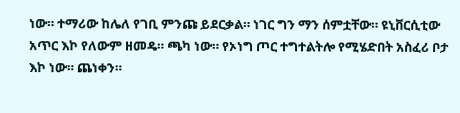ነው። ተማሪው ከሌለ የገቢ ምንጩ ይደርቃል። ነገር ግን ማን ሰምቷቸው። ዩኒቨርሲቲው አጥር እኮ የለውም ዘመዴ። ጫካ ነው። የኦነግ ጦር ተግተልትሎ የሚሄድበት አስፈሪ ቦታ እኮ ነው። ጨነቀን።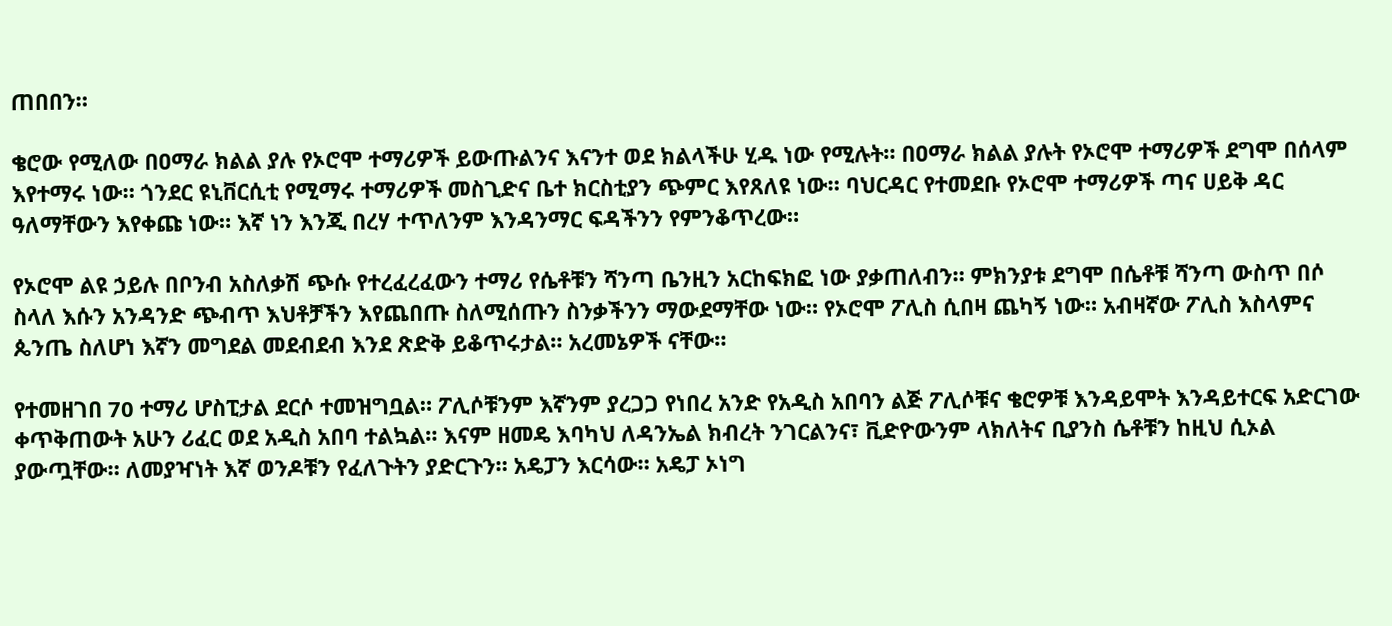ጠበበን።

ቄሮው የሚለው በዐማራ ክልል ያሉ የኦሮሞ ተማሪዎች ይውጡልንና እናንተ ወደ ክልላችሁ ሂዱ ነው የሚሉት። በዐማራ ክልል ያሉት የኦሮሞ ተማሪዎች ደግሞ በሰላም እየተማሩ ነው። ጎንደር ዩኒቨርሲቲ የሚማሩ ተማሪዎች መስጊድና ቤተ ክርስቲያን ጭምር እየጸለዩ ነው። ባህርዳር የተመደቡ የኦሮሞ ተማሪዎች ጣና ሀይቅ ዳር ዓለማቸውን እየቀጩ ነው። እኛ ነን እንጂ በረሃ ተጥለንም እንዳንማር ፍዳችንን የምንቆጥረው።

የኦሮሞ ልዩ ኃይሉ በቦንብ አስለቃሽ ጭሱ የተረፈረፈውን ተማሪ የሴቶቹን ሻንጣ ቤንዚን አርከፍክፎ ነው ያቃጠለብን። ምክንያቱ ደግሞ በሴቶቹ ሻንጣ ውስጥ በሶ ስላለ እሱን አንዳንድ ጭብጥ እህቶቻችን እየጨበጡ ስለሚሰጡን ስንቃችንን ማውደማቸው ነው። የኦሮሞ ፖሊስ ሲበዛ ጨካኝ ነው። አብዛኛው ፖሊስ እስላምና ጴንጤ ስለሆነ እኛን መግደል መደብደብ እንደ ጽድቅ ይቆጥሩታል። አረመኔዎች ናቸው።

የተመዘገበ 70 ተማሪ ሆስፒታል ደርሶ ተመዝግቧል። ፖሊሶቹንም እኛንም ያረጋጋ የነበረ አንድ የአዲስ አበባን ልጅ ፖሊሶቹና ቄሮዎቹ እንዳይሞት እንዳይተርፍ አድርገው ቀጥቅጠውት አሁን ሪፈር ወደ አዲስ አበባ ተልኳል። እናም ዘመዴ እባካህ ለዳንኤል ክብረት ንገርልንና፣ ቪድዮውንም ላክለትና ቢያንስ ሴቶቹን ከዚህ ሲኦል ያውጧቸው። ለመያዣነት እኛ ወንዶቹን የፈለጉትን ያድርጉን። አዴፓን እርሳው። አዴፓ ኦነግ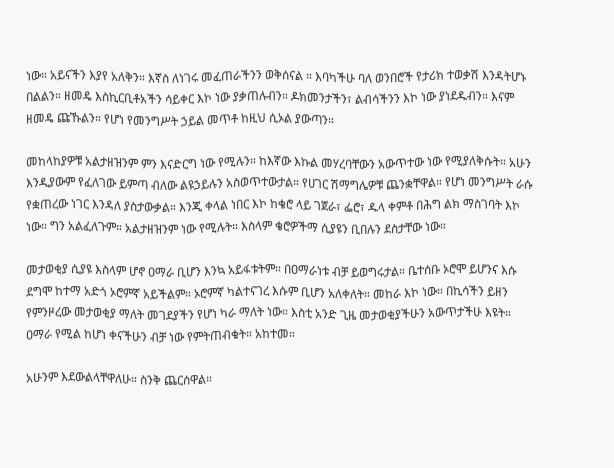ነው። አይናችን እያየ አለቅን። እኛስ ለነገሩ መፈጠራችንን ወቅሰናል ። እባካችሁ ባለ ወንበሮች የታሪክ ተወቃሽ እንዳትሆኑ በልልን። ዘመዴ እስኪርቢቶአችን ሳይቀር እኮ ነው ያቃጠሉብን። ዶክመንታችን፣ ልብሳችንን እኮ ነው ያነደዱብን። እናም ዘመዴ ጩኹልን። የሆነ የመንግሥት ኃይል መጥቶ ከዚህ ሲኦል ያውጣን።

መከላከያዎቹ አልታዘዝንም ምን እናድርግ ነው የሚሉን። ከእኛው እኩል መሃረባቸውን አውጥተው ነው የሚያለቅሱት። አሁን እንዲያውም የፈለገው ይምጣ ብለው ልዩኃይሉን አስወጥተውታል። የሀገር ሽማግሌዎቹ ጨንቋቸዋል። የሆነ መንግሥት ራሱ የቋጠረው ነገር እንዳለ ያስታውቃል። እንጂ ቀላል ነበር እኮ ከቄሮ ላይ ገጀራ፣ ፌሮ፣ ዱላ ቀምቶ በሕግ ልክ ማስገባት እኮ ነው። ግን አልፈለጉም። አልታዘዝንም ነው የሚሉት። እስላም ቄሮዎችማ ሲያዩን ቢበሉን ደስታቸው ነው።

መታወቂያ ሲያዩ እስላም ሆኖ ዐማራ ቢሆን እንኳ አይፋቱትም። በዐማራነቱ ብቻ ይወግሩታል። ቤተሰቡ ኦሮሞ ይሆንና እሱ ደግሞ ከተማ አድጎ ኦሮምኛ አይችልም። ኦሮምኛ ካልተናገረ እሱም ቢሆን አለቀለት። መከራ እኮ ነው። በኪሳችን ይዘን የምንዞረው መታወቂያ ማለት መገደያችን የሆነ ካራ ማለት ነው። እስቲ አንድ ጊዜ መታወቂያችሁን አውጥታችሁ እዩት። ዐማራ የሚል ከሆነ ቀናችሁን ብቻ ነው የምትጠብቁት። አከተመ።

አሁንም እደውልላቸዋለሁ። ስንቅ ጨርሰዋል።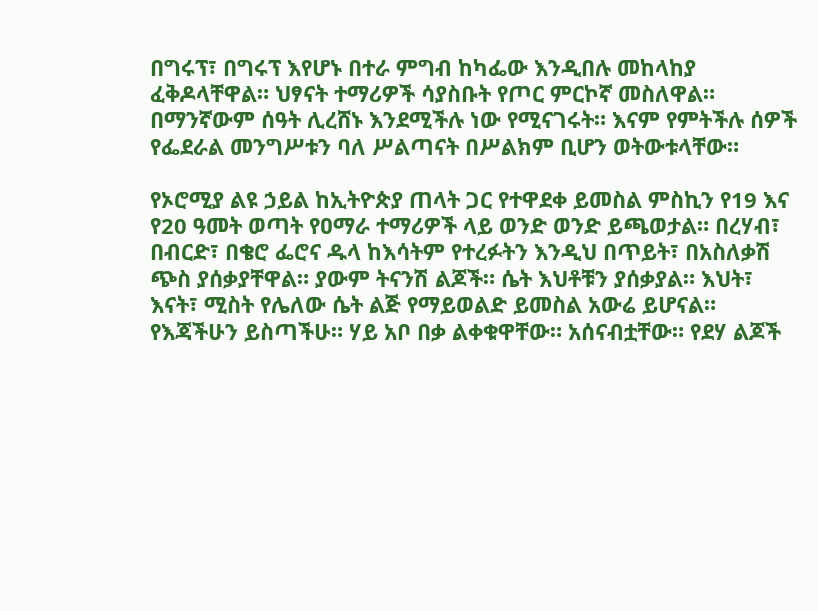በግሩፕ፣ በግሩፕ እየሆኑ በተራ ምግብ ከካፌው እንዲበሉ መከላከያ ፈቅዶላቸዋል። ህፃናት ተማሪዎች ሳያስቡት የጦር ምርኮኛ መስለዋል። በማንኛውም ሰዓት ሊረሸኑ እንደሚችሉ ነው የሚናገሩት። እናም የምትችሉ ሰዎች የፌደራል መንግሥቱን ባለ ሥልጣናት በሥልክም ቢሆን ወትውቱላቸው።

የኦሮሚያ ልዩ ኃይል ከኢትዮጵያ ጠላት ጋር የተዋደቀ ይመስል ምስኪን የ19 እና የ20 ዓመት ወጣት የዐማራ ተማሪዎች ላይ ወንድ ወንድ ይጫወታል። በረሃብ፣ በብርድ፣ በቄሮ ፌሮና ዱላ ከእሳትም የተረፉትን እንዲህ በጥይት፣ በአስለቃሽ ጭስ ያሰቃያቸዋል። ያውም ትናንሽ ልጆች። ሴት እህቶቹን ያሰቃያል። እህት፣ እናት፣ ሚስት የሌለው ሴት ልጅ የማይወልድ ይመስል አውሬ ይሆናል። የእጃችሁን ይስጣችሁ። ሃይ አቦ በቃ ልቀቁዋቸው። አሰናብቷቸው። የደሃ ልጆች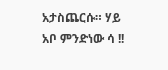አታስጨርሱ። ሃይ አቦ ምንድነው ሳ !!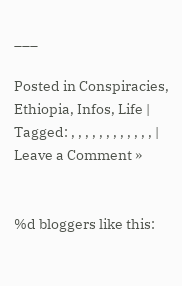___

Posted in Conspiracies, Ethiopia, Infos, Life | Tagged: , , , , , , , , , , , , | Leave a Comment »


%d bloggers like this: